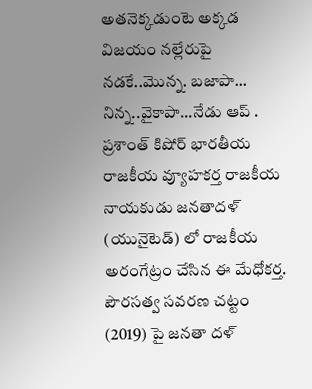అతనెక్కడుంటె అక్కడ విజయం నల్లేరుపై నడకే..మొన్న. బజాపా... నిన్న..వైకాపా...నేడు ఆప్ .
ప్రశాంత్ కిషోర్ భారతీయ రాజకీయ వ్యూహకర్త రాజకీయ నాయకుడు జనతాదళ్ (యునైటెడ్) లో రాజకీయ అరంగేట్రం చేసిన ఈ మేధోకర్త.
పౌరసత్వ సవరణ చట్టం (2019) పై జనతా దళ్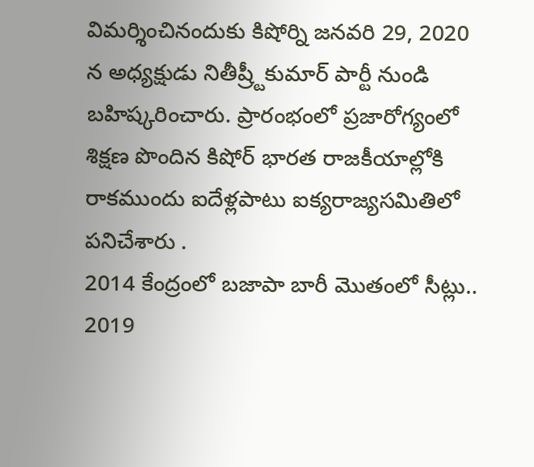విమర్శించినందుకు కిషోర్ని జనవరి 29, 2020 న అధ్యక్షుడు నితీష్ర్టీకుమార్ పార్టీ నుండి బహిష్కరించారు. ప్రారంభంలో ప్రజారోగ్యంలో శిక్షణ పొందిన కిషోర్ భారత రాజకీయాల్లోకి రాకముందు ఐదేళ్లపాటు ఐక్యరాజ్యసమితిలో పనిచేశారు .
2014 కేంద్రంలో బజాపా బారీ మొతంలో సీట్లు..
2019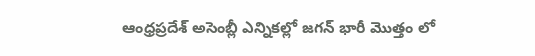ఆంధ్రప్రదేశ్ అసెంబ్లీ ఎన్నికల్లో జగన్ భారీ మొత్తం లో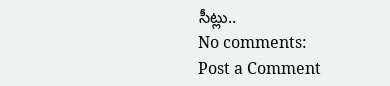సీట్లు..
No comments:
Post a Comment